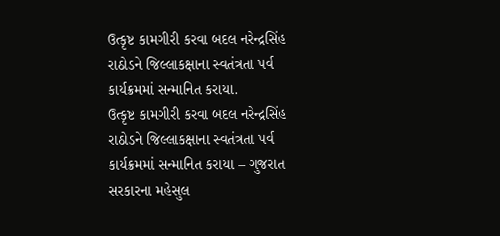ઉત્કૃષ્ટ કામગીરી કરવા બદલ નરેન્દ્રસિંહ રાઠોડને જિલ્લાકક્ષાના સ્વતંત્રતા પર્વ કાર્યક્રમમાં સન્માનિત કરાયા.
ઉત્કૃષ્ટ કામગીરી કરવા બદલ નરેન્દ્રસિંહ રાઠોડને જિલ્લાકક્ષાના સ્વતંત્રતા પર્વ કાર્યક્રમમાં સન્માનિત કરાયા – ગુજરાત સરકારના મહેસુલ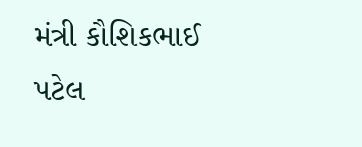મંત્રી કૌશિકભાઈ પટેલ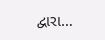દ્વારા…